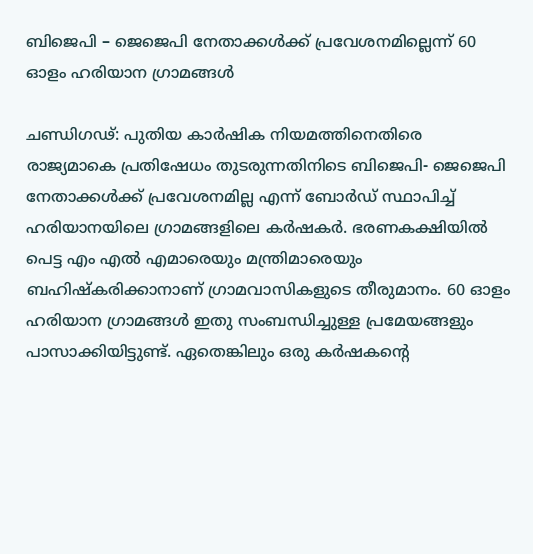ബിജെപി – ജെജെപി നേതാക്കള്‍ക്ക് പ്രവേശനമില്ലെന്ന് 60 ഓളം ഹരിയാന ഗ്രാമങ്ങള്‍

ചണ്ഡിഗഢ്: പുതിയ കാര്‍ഷിക നിയമത്തിനെതിരെ രാജ്യമാകെ പ്രതിഷേധം തുടരുന്നതിനിടെ ബിജെപി- ജെജെപി നേതാക്കള്‍ക്ക് പ്രവേശനമില്ല എന്ന് ബോര്‍ഡ് സ്ഥാപിച്ച് ഹരിയാനയിലെ ഗ്രാമങ്ങളിലെ കര്‍ഷകര്‍. ഭരണകക്ഷിയില്‍ പെട്ട എം എല്‍ എമാരെയും മന്ത്രിമാരെയും ബഹിഷ്‌കരിക്കാനാണ് ഗ്രാമവാസികളുടെ തീരുമാനം. 60 ഓളം ഹരിയാന ഗ്രാമങ്ങള്‍ ഇതു സംബന്ധിച്ചുള്ള പ്രമേയങ്ങളും പാസാക്കിയിട്ടുണ്ട്. ഏതെങ്കിലും ഒരു കര്‍ഷകന്റെ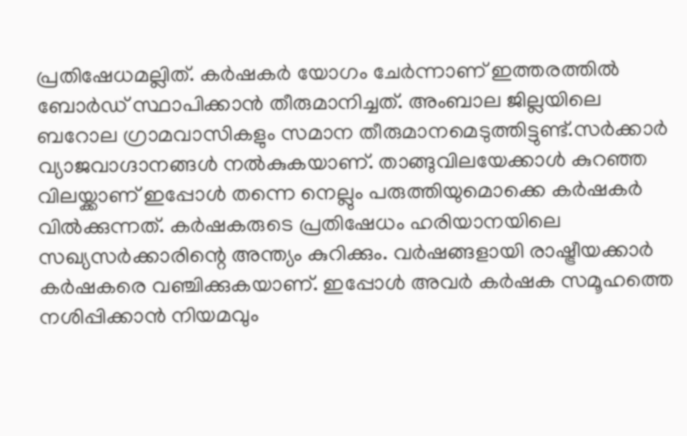പ്രതിഷേധമല്ലിത്. കര്‍ഷകര്‍ യോഗം ചേര്‍ന്നാണ് ഇത്തരത്തില്‍ ബോര്‍ഡ് സ്ഥാപിക്കാന്‍ തീരുമാനിച്ചത്. അംബാല ജില്ലയിലെ ബറോല ഗ്രാമവാസികളും സമാന തീരുമാനമെടുത്തിട്ടുണ്ട്.സര്‍ക്കാര്‍ വ്യാജവാഗ്ദാനങ്ങള്‍ നല്‍കുകയാണ്. താങ്ങുവിലയേക്കാള്‍ കുറഞ്ഞ വിലയ്ക്കാണ് ഇപ്പോള്‍ തന്നെ നെല്ലും പരുത്തിയുമൊക്കെ കര്‍ഷകര്‍ വില്‍ക്കുന്നത്. കര്‍ഷകരുടെ പ്രതിഷേധം ഹരിയാനയിലെ സഖ്യസര്‍ക്കാരിന്റെ അന്ത്യം കുറിക്കും. വര്‍ഷങ്ങളായി രാഷ്ട്രീയക്കാര്‍ കര്‍ഷകരെ വഞ്ചിക്കുകയാണ്. ഇപ്പോള്‍ അവര്‍ കര്‍ഷക സമൂഹത്തെ നശിപ്പിക്കാന്‍ നിയമവും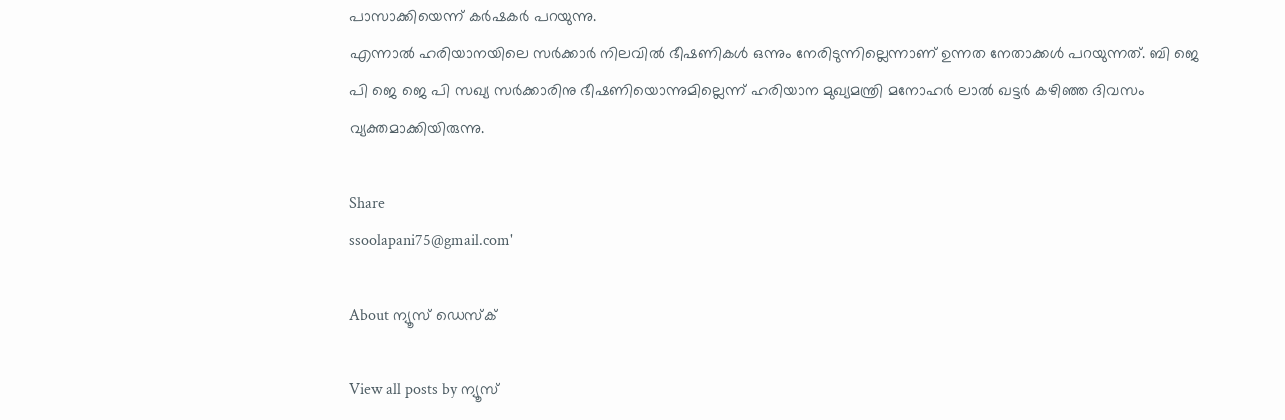പാസാക്കിയെന്ന് കര്‍ഷകര്‍ പറയുന്നു.
എന്നാല്‍ ഹരിയാനയിലെ സര്‍ക്കാര്‍ നിലവില്‍ ഭീഷണികള്‍ ഒന്നും നേരിടുന്നില്ലെന്നാണ് ഉന്നത നേതാക്കള്‍ പറയുന്നത്. ബി ജെ പി ജെ ജെ പി സഖ്യ സര്‍ക്കാരിനു ഭീഷണിയൊന്നുമില്ലെന്ന് ഹരിയാന മുഖ്യമന്ത്രി മനോഹര്‍ ലാല്‍ ഖട്ടര്‍ കഴിഞ്ഞ ദിവസം വ്യക്തമാക്കിയിരുന്നു.

Share
ssoolapani75@gmail.com'

About ന്യൂസ് ഡെസ്ക്

View all posts by ന്യൂസ്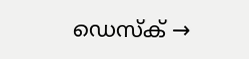ഡെസ്ക് →